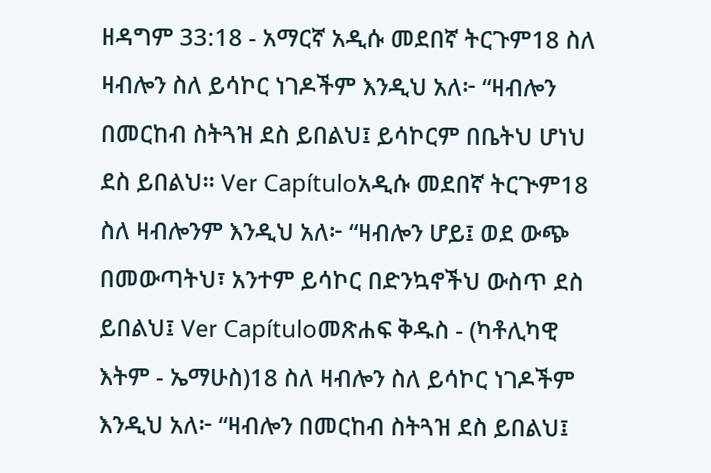ዘዳግም 33:18 - አማርኛ አዲሱ መደበኛ ትርጉም18 ስለ ዛብሎን ስለ ይሳኮር ነገዶችም እንዲህ አለ፦ “ዛብሎን በመርከብ ስትጓዝ ደስ ይበልህ፤ ይሳኮርም በቤትህ ሆነህ ደስ ይበልህ። Ver Capítuloአዲሱ መደበኛ ትርጒም18 ስለ ዛብሎንም እንዲህ አለ፦ “ዛብሎን ሆይ፤ ወደ ውጭ በመውጣትህ፣ አንተም ይሳኮር በድንኳኖችህ ውስጥ ደስ ይበልህ፤ Ver Capítuloመጽሐፍ ቅዱስ - (ካቶሊካዊ እትም - ኤማሁስ)18 ስለ ዛብሎን ስለ ይሳኮር ነገዶችም እንዲህ አለ፦ “ዛብሎን በመርከብ ስትጓዝ ደስ ይበልህ፤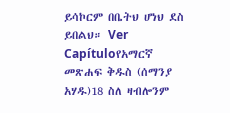ይሳኮርም በቤትህ ሆነህ ደስ ይበልህ። Ver Capítuloየአማርኛ መጽሐፍ ቅዱስ (ሰማንያ አሃዱ)18 ስለ ዛብሎንም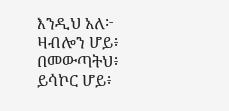እንዲህ አለ፦ ዛብሎን ሆይ፥ በመውጣትህ፥ ይሳኮር ሆይ፥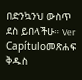በድንኳንህ ውስጥ ደስ ይበላችሁ። Ver Capítuloመጽሐፍ ቅዱስ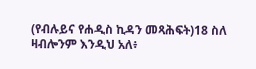(የብሉይና የሐዲስ ኪዳን መጻሕፍት)18 ስለ ዛብሎንም እንዲህ አለ፥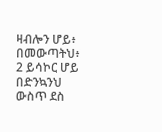ዛብሎን ሆይ፥ በመውጣትህ፥ 2 ይሳኮር ሆይ በድንኳንህ ውስጥ ደስ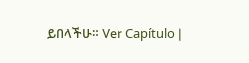ይበላችሁ። Ver Capítulo |